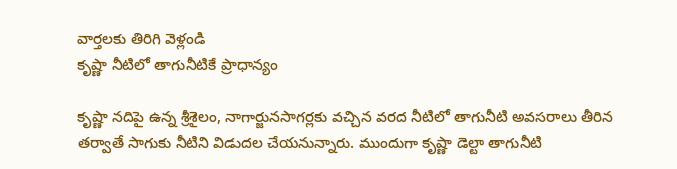వార్తలకు తిరిగి వెళ్లండి
కృష్ణా నీటిలో తాగునీటికే ప్రాధాన్యం

కృష్ణా నదిపై ఉన్న శ్రీశైలం, నాగార్జునసాగర్లకు వచ్చిన వరద నీటిలో తాగునీటి అవసరాలు తీరిన తర్వాతే సాగుకు నీటిని విడుదల చేయనున్నారు. ముందుగా కృష్ణా డెల్టా తాగునీటి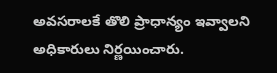అవసరాలకే తొలి ప్రాధాన్యం ఇవ్వాలని అధికారులు నిర్ణయించారు.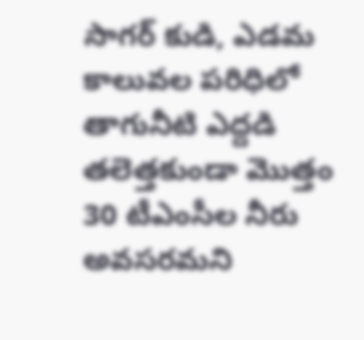సాగర్ కుడి, ఎడమ కాలువల పరిధిలో తాగునీటి ఎద్దడి తలెత్తకుండా మొత్తం 30 టీఎంసీల నీరు అవసరమని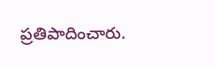ప్రతిపాదించారు.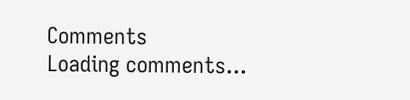Comments
Loading comments...